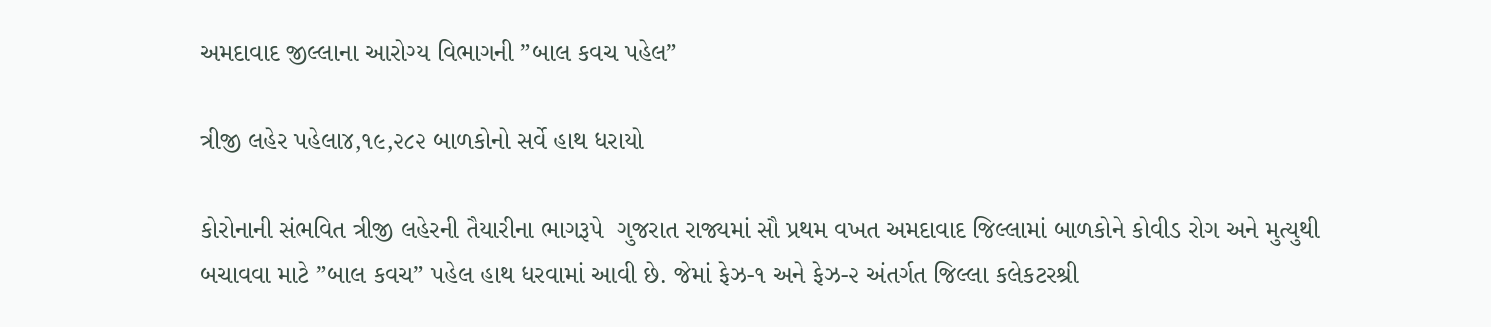અમદાવાદ જીલ્લાના આરોગ્ય વિભાગની ”બાલ કવચ પહેલ”

ત્રીજી લહેર પહેલા૪,૧૯,૨૮૨ બાળકોનો સર્વે હાથ ધરાયો

કોરોનાની સંભવિત ત્રીજી લહેરની તૈયારીના ભાગરૂપે  ગુજરાત રાજ્યમાં સૌ પ્રથમ વખત અમદાવાદ જિલ્લામાં બાળકોને કોવીડ રોગ અને મુત્યુથી બચાવવા માટે ”બાલ કવચ” પહેલ હાથ ધરવામાં આવી છે. જેમાં ફેઝ-૧ અને ફેઝ-૨ અંતર્ગત જિલ્લા કલેકટરશ્રી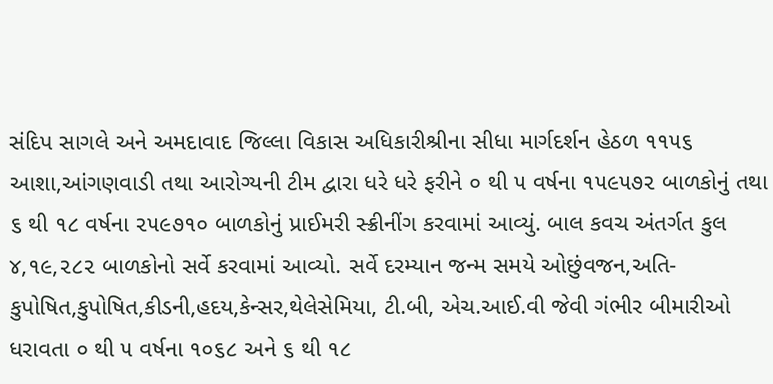સંદિપ સાગલે અને અમદાવાદ જિલ્લા વિકાસ અધિકારીશ્રીના સીધા માર્ગદર્શન હેઠળ ૧૧૫૬ આશા,આંગણવાડી તથા આરોગ્યની ટીમ દ્વારા ધરે ધરે ફરીને ૦ થી ૫ વર્ષના ૧૫૯૫૭૨ બાળકોનું તથા ૬ થી ૧૮ વર્ષના ૨૫૯૭૧૦ બાળકોનું પ્રાઈમરી સ્ક્રીનીંગ કરવામાં આવ્યું. બાલ કવચ અંતર્ગત કુલ ૪,૧૯,૨૮૨ બાળકોનો સર્વે કરવામાં આવ્યો. સર્વે દરમ્યાન જન્મ સમયે ઓછુંવજન,અતિ-કુપોષિત,કુપોષિત,કીડની,હદય,કેન્સર,થેલેસેમિયા, ટી.બી, એચ.આઈ.વી જેવી ગંભીર બીમારીઓ ધરાવતા ૦ થી ૫ વર્ષના ૧૦૬૮ અને ૬ થી ૧૮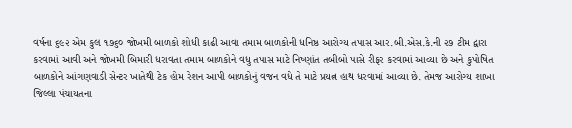વર્ષના ૬૯૨ એમ કુલ ૧૭૬૦ જોખમી બાળકો શોધી કાઢી આવા તમામ બાળકોની ધનિષ્ઠ આરોગ્ય તપાસ આર.બી.એસ.કે.ની ૨૭ ટીમ દ્વારા કરવામાં આવી અને જોખમી બિમારી ધરાવતા તમામ બાળકોને વધુ તપાસ માટે નિષ્ણાંત તબીબો પાસે રીફર કરવામાં આવ્યા છે અને કુપોષિત બાળકોને આંગણવાડી સેન્ટર ખાતેથી ટેક હોમ રેશન આપી બાળકોનું વજન વધે તે માટે પ્રયત્ન હાથ ધરવામાં આવ્યા છે. તેમજ આરોગ્ય શાખા જિલ્લા પંચાયતના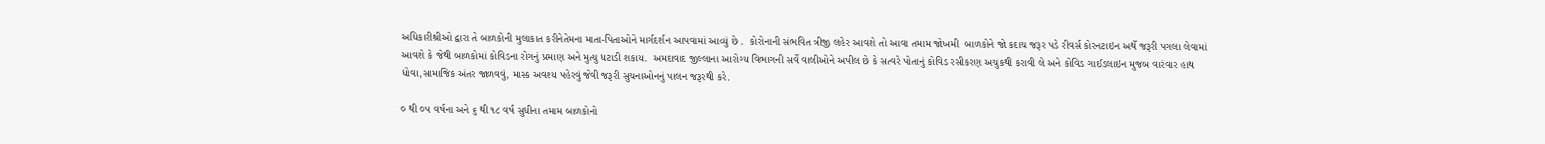અધિકારીશ્રીઓ દ્વારા તે બાળકોની મુલાકાત કરીનેતેમના માતા-પિતાઓને માર્ગદર્શન આપવામાં આવ્યું છે .  કોરોનાની સંભવિત ત્રીજી લહેર આવશે તો આવા તમામ જોખમી  બાળકોને જો કદાચ જરૂર પડે રીવર્સ કોરનટાઇન અર્થે જરૂરી પગલા લેવામાં આવશે કે જેથી બાળકોમાં કોવિડના રોગનું પ્રમાણ અને મુત્યુ ધટાડી શકાય.  અમદાવાદ જીલ્લાના આરોગ્ય વિભાગની સર્વે વાલીઓને અપીલ છે કે સત્વરે પોતાનું કોવિડ રસીકરણ અચુકથી કરાવી લે અને કોવિડ ગાઈડલાઇન મુજબ વારંવાર હાથ ધોવા,સામાજિક અંતર જાળવવું, માસ્ક અવશ્ય પહેરવું જેવી જરૂરી સુચનાઓનનું પાલન જરૂરથી કરે.

૦ થી ૦૫ વર્ષના અને ૬ થી ૧૮ વર્ષ સુધીના તમામ બાળકોનો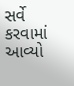સર્વે કરવામાં આવ્યો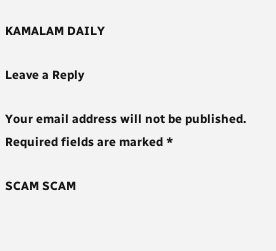KAMALAM DAILY

Leave a Reply

Your email address will not be published. Required fields are marked *

SCAM SCAM